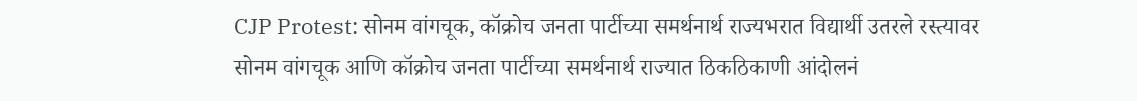CJP Protest: सोनम वांगचूक, कॉक्रोच जनता पार्टीच्या समर्थनार्थ राज्यभरात विद्यार्थी उतरले रस्त्यावर
सोनम वांगचूक आणि कॉक्रोच जनता पार्टीच्या समर्थनार्थ राज्यात ठिकठिकाणी आंदोलनं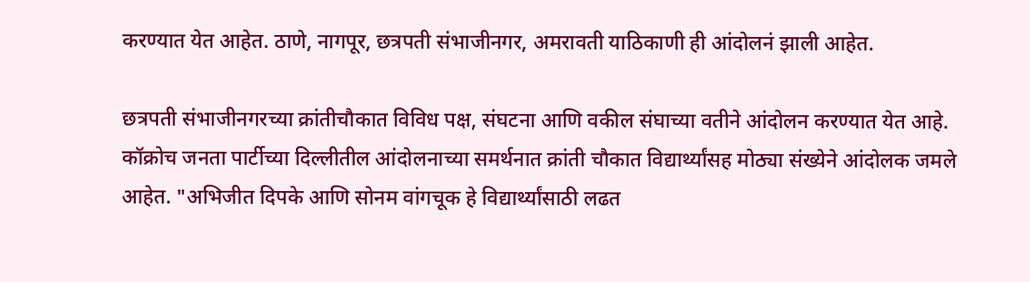करण्यात येत आहेत. ठाणे, नागपूर, छत्रपती संभाजीनगर, अमरावती याठिकाणी ही आंदोलनं झाली आहेत.

छत्रपती संभाजीनगरच्या क्रांतीचौकात विविध पक्ष, संघटना आणि वकील संघाच्या वतीने आंदोलन करण्यात येत आहे. कॉक्रोच जनता पार्टीच्या दिल्लीतील आंदोलनाच्या समर्थनात क्रांती चौकात विद्यार्थ्यांसह मोठ्या संख्येने आंदोलक जमले आहेत. "अभिजीत दिपके आणि सोनम वांगचूक हे विद्यार्थ्यांसाठी लढत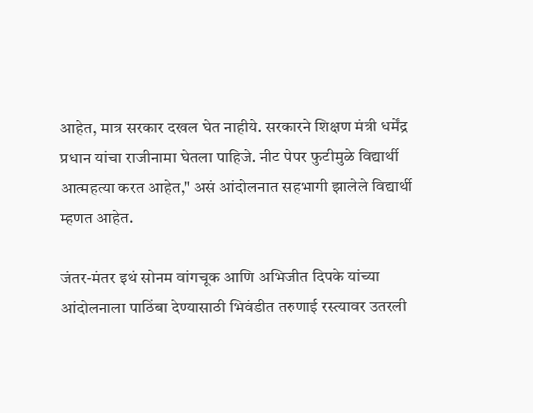आहेत, मात्र सरकार दखल घेत नाहीये. सरकारने शिक्षण मंत्री धर्मेंद्र प्रधान यांचा राजीनामा घेतला पाहिजे. नीट पेपर फुटीमुळे विद्यार्थी आत्महत्या करत आहेत," असं आंदोलनात सहभागी झालेले विद्यार्थी म्हणत आहेत.

जंतर-मंतर इथं सोनम वांगचूक आणि अभिजीत दिपके यांच्या आंदोलनाला पाठिंबा देण्यासाठी भिवंडीत तरुणाई रस्त्यावर उतरली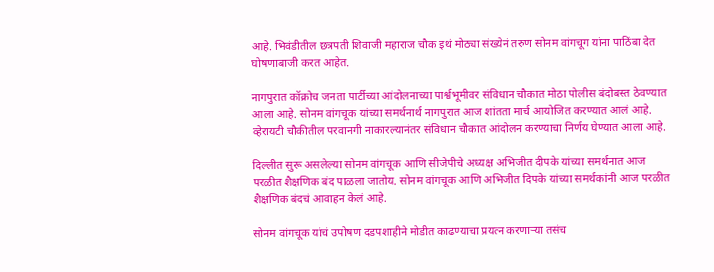आहे. भिवंडीतील छत्रपती शिवाजी महाराज चौक इथं मोठ्या संख्येनं तरुण सोनम वांगचूग यांना पाठिंबा देत घोषणाबाजी करत आहेत.

नागपुरात कॉक्रोच जनता पार्टीच्या आंदोलनाच्या पार्श्वभूमीवर संविधान चौकात मोठा पोलीस बंदोबस्त ठेवण्यात आला आहे. सोनम वांगचूक यांच्या समर्थनार्थ नागपुरात आज शांतता मार्च आयोजित करण्यात आलं आहे. व्हेरायटी चौकीतील परवानगी नाकारल्यानंतर संविधान चौकात आंदोलन करण्याचा निर्णय घेण्यात आला आहे.

दिल्लीत सुरू असलेल्या सोनम वांगचूक आणि सीजेपीचे अध्यक्ष अभिजीत दीपके यांच्या समर्थनात आज परळीत शैक्षणिक बंद पाळला जातोय. सोनम वांगचूक आणि अभिजीत दिपके यांच्या समर्थकांनी आज परळीत शैक्षणिक बंदचं आवाहन केलं आहे.

सोनम वांगचूक यांचं उपोषण दडपशाहीने मोडीत काढण्याचा प्रयत्न करणाऱ्या तसंच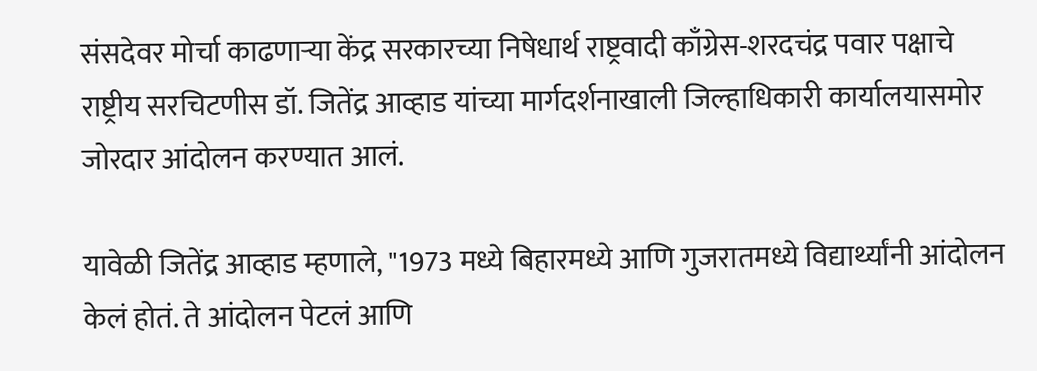संसदेवर मोर्चा काढणाऱ्या केंद्र सरकारच्या निषेधार्थ राष्ट्रवादी काँग्रेस-शरदचंद्र पवार पक्षाचे राष्ट्रीय सरचिटणीस डॉ. जितेंद्र आव्हाड यांच्या मार्गदर्शनाखाली जिल्हाधिकारी कार्यालयासमोर जोरदार आंदोलन करण्यात आलं.

यावेळी जितेंद्र आव्हाड म्हणाले, "1973 मध्ये बिहारमध्ये आणि गुजरातमध्ये विद्यार्थ्यांनी आंदोलन केलं होतं. ते आंदोलन पेटलं आणि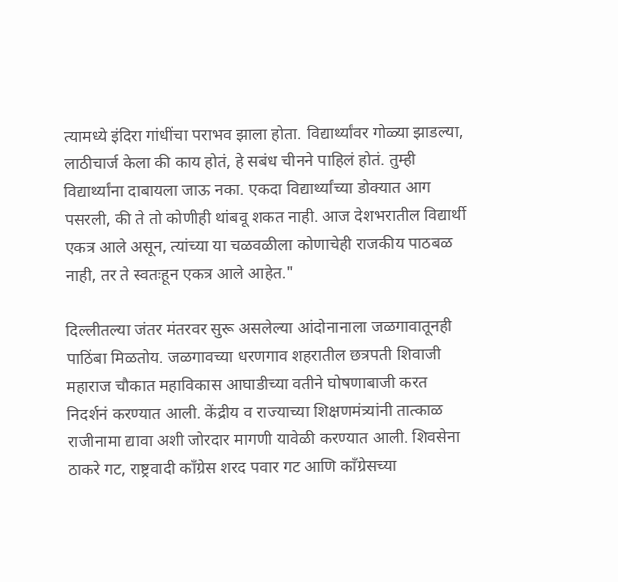त्यामध्ये इंदिरा गांधींचा पराभव झाला होता. विद्यार्थ्यांवर गोळ्या झाडल्या, लाठीचार्ज केला की काय होतं, हे सबंध चीनने पाहिलं होतं. तुम्ही विद्यार्थ्यांना दाबायला जाऊ नका. एकदा विद्यार्थ्यांच्या डोक्यात आग पसरली, की ते तो कोणीही थांबवू शकत नाही. आज देशभरातील विद्यार्थी एकत्र आले असून, त्यांच्या या चळवळीला कोणाचेही राजकीय पाठबळ नाही, तर ते स्वतःहून एकत्र आले आहेत."

दिल्लीतल्या जंतर मंतरवर सुरू असलेल्या आंदोनानाला जळगावातूनही पाठिंबा मिळतोय. जळगावच्या धरणगाव शहरातील छत्रपती शिवाजी महाराज चौकात महाविकास आघाडीच्या वतीने घोषणाबाजी करत निदर्शनं करण्यात आली. केंद्रीय व राज्याच्या शिक्षणमंत्र्यांनी तात्काळ राजीनामा द्यावा अशी जोरदार मागणी यावेळी करण्यात आली. शिवसेना ठाकरे गट, राष्ट्रवादी काँग्रेस शरद पवार गट आणि काँग्रेसच्या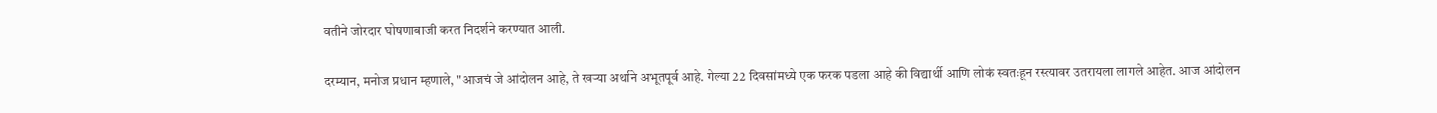वतीने जोरदार घोषणाबाजी करत निदर्शने करण्यात आली.

दरम्यान, मनोज प्रधान म्हणाले, "आजचं जे आंदोलन आहे, ते खऱ्या अर्थाने अभूतपूर्व आहे. गेल्या 22 दिवसांमध्ये एक फरक पडला आहे की विद्यार्थी आणि लोकं स्वतःहून रस्त्यावर उतरायला लागले आहेत. आज आंदोलन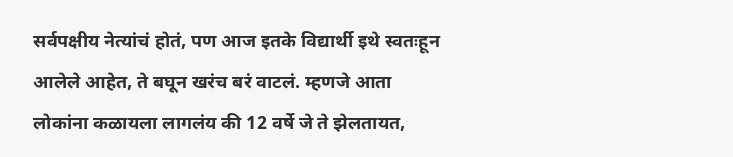सर्वपक्षीय नेत्यांचं होतं, पण आज इतके विद्यार्थी इथे स्वतःहून आलेले आहेत, ते बघून खरंच बरं वाटलं. म्हणजे आता लोकांना कळायला लागलंय की 12 वर्षे जे ते झेलतायत,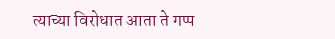त्याच्या विरोधात आता ते गप्प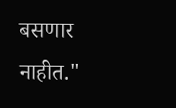बसणार नाहीत."